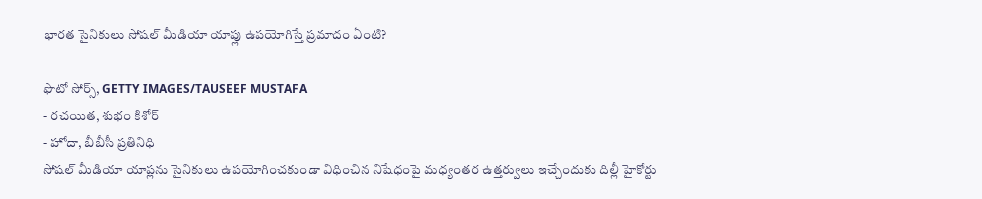భారత సైనికులు సోషల్ మీడియా యాప్లు ఉపయోగిస్తే ప్రమాదం ఏంటి?

ఫొటో సోర్స్, GETTY IMAGES/TAUSEEF MUSTAFA
- రచయిత, శుభం కిశోర్
- హోదా, బీబీసీ ప్రతినిధి
సోషల్ మీడియా యాప్లను సైనికులు ఉపయోగించకుండా విధించిన నిషేధంపై మధ్యంతర ఉత్తర్వులు ఇచ్చేందుకు దిల్లీ హైకోర్టు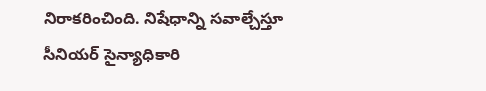నిరాకరించింది. నిషేధాన్ని సవాల్చేస్తూ సీనియర్ సైన్యాధికారి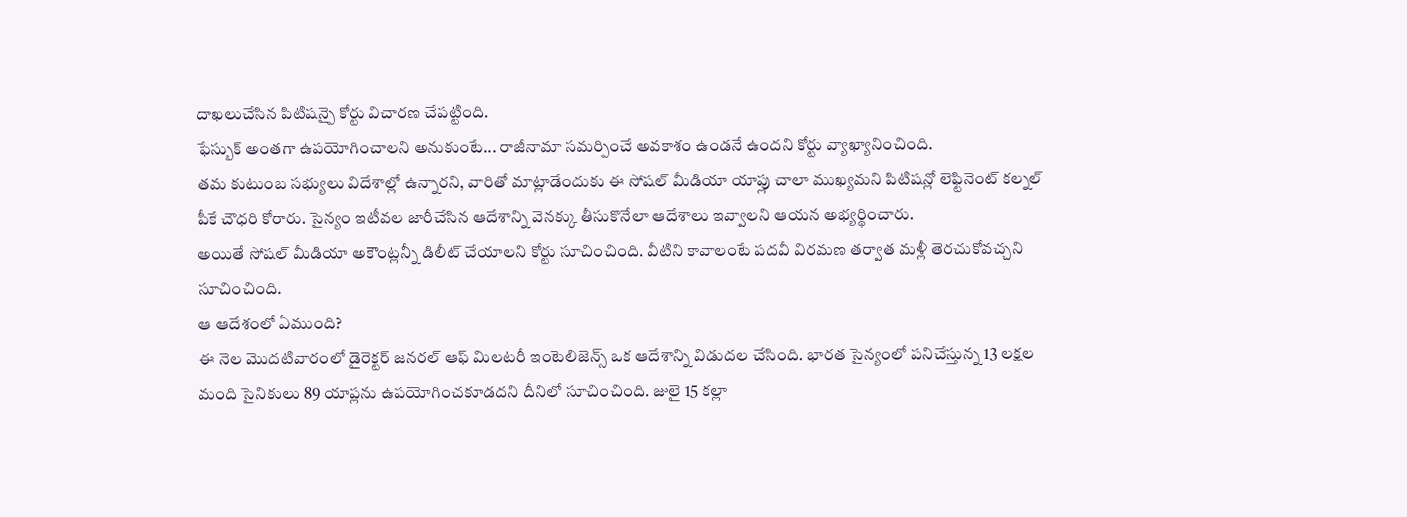దాఖలుచేసిన పిటిషన్పై కోర్టు విచారణ చేపట్టింది.
ఫేస్బుక్ అంతగా ఉపయోగించాలని అనుకుంటే... రాజీనామా సమర్పించే అవకాశం ఉండనే ఉందని కోర్టు వ్యాఖ్యానించింది.
తమ కుటుంబ సభ్యులు విదేశాల్లో ఉన్నారని, వారితో మాట్లాడేందుకు ఈ సోషల్ మీడియా యాప్లు చాలా ముఖ్యమని పిటిషన్లో లెఫ్టినెంట్ కల్నల్ పీకే చౌధరి కోరారు. సైన్యం ఇటీవల జారీచేసిన ఆదేశాన్ని వెనక్కు తీసుకొనేలా ఆదేశాలు ఇవ్వాలని ఆయన అభ్యర్థించారు.
అయితే సోషల్ మీడియా అకౌంట్లన్నీ డిలీట్ చేయాలని కోర్టు సూచించింది. వీటిని కావాలంటే పదవీ విరమణ తర్వాత మళ్లీ తెరచుకోవచ్చని సూచించింది.
ఆ ఆదేశంలో ఏముంది?
ఈ నెల మొదటివారంలో డైరెక్టర్ జనరల్ ఆఫ్ మిలటరీ ఇంటెలిజెన్స్ ఒక ఆదేశాన్ని విడుదల చేసింది. భారత సైన్యంలో పనిచేస్తున్న 13 లక్షల మంది సైనికులు 89 యాప్లను ఉపయోగించకూడదని దీనిలో సూచించింది. జులై 15 కల్లా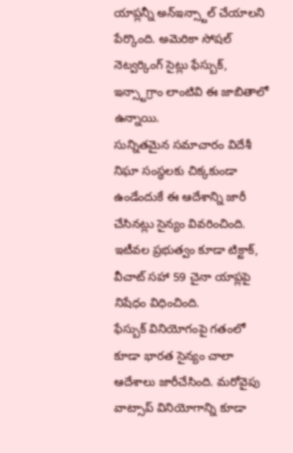యాప్లన్నీ అన్ఇన్స్టాల్ చేయాలని పేర్కొంది. అమెరికా సోషల్ నెట్వర్కింగ్ సైట్లు ఫేస్బుక్, ఇన్స్టాగ్రాం లాంటివి ఈ జాబితాలో ఉన్నాయి.
సున్నితమైన సమాచారం విదేశీ నిఘా సంస్థలకు చిక్కకుండా ఉండేందుకే ఈ ఆదేశాన్ని జారీ చేసినట్లు సైన్యం వివరించింది.
ఇటీవల ప్రభుత్వం కూడా టిక్టాక్, వీచాట్ సహా 59 చైనా యాప్లపై నిషేధం విధించింది.
ఫేస్బుక్ వినియోగంపై గతంలో కూడా భారత సైన్యం చాలా ఆదేశాలు జారీచేసింది. మరోవైపు వాట్సాప్ వినియోగాన్ని కూడా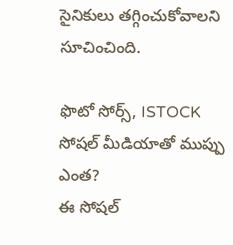సైనికులు తగ్గించుకోవాలని సూచించింది.

ఫొటో సోర్స్, ISTOCK
సోషల్ మీడియాతో ముప్పు ఎంత?
ఈ సోషల్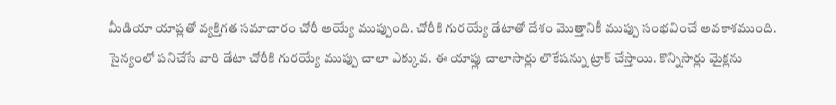మీడియా యాప్లతో వ్యక్తిగత సమాచారం చోరీ అయ్యే ముప్పుంది. చోరీకి గురయ్యే డేటాతో దేశం మొత్తానికీ ముప్పు సంభవించే అవకాశముంది.
సైన్యంలో పనిచేసే వారి డేటా చోరీకి గురయ్యే ముప్పు చాలా ఎక్కువ. ఈ యాప్లు చాలాసార్లు లొకేషన్ను ట్రాక్ చేస్తాయి. కొన్నిసార్లు మైక్లను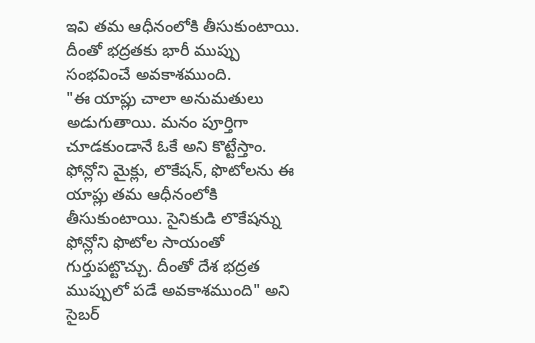ఇవి తమ ఆధీనంలోకి తీసుకుంటాయి. దీంతో భద్రతకు భారీ ముప్పు సంభవించే అవకాశముంది.
"ఈ యాప్లు చాలా అనుమతులు అడుగుతాయి. మనం పూర్తిగా చూడకుండానే ఓకే అని కొట్టేస్తాం. ఫోన్లోని మైక్లు, లొకేషన్, ఫొటోలను ఈ యాప్లు తమ ఆధీనంలోకి తీసుకుంటాయి. సైనికుడి లొకేషన్ను ఫోన్లోని ఫొటోల సాయంతో గుర్తుపట్టొచ్చు. దీంతో దేశ భద్రత ముప్పులో పడే అవకాశముంది" అని సైబర్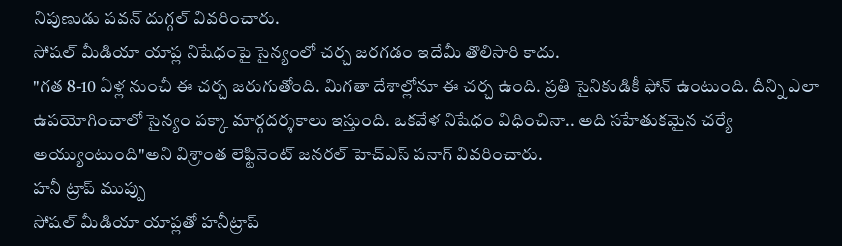నిపుణుడు పవన్ దుగ్గల్ వివరించారు.
సోషల్ మీడియా యాప్ల నిషేధంపై సైన్యంలో చర్చ జరగడం ఇదేమీ తొలిసారి కాదు.
"గత 8-10 ఏళ్ల నుంచీ ఈ చర్చ జరుగుతోంది. మిగతా దేశాల్లోనూ ఈ చర్చ ఉంది. ప్రతి సైనికుడికీ ఫోన్ ఉంటుంది. దీన్ని ఎలా ఉపయోగించాలో సైన్యం పక్కా మార్గదర్శకాలు ఇస్తుంది. ఒకవేళ నిషేధం విధించినా.. అది సహేతుకమైన చర్యే అయ్యుంటుంది"అని విశ్రాంత లెఫ్టినెంట్ జనరల్ హెచ్ఎస్ పనాగ్ వివరించారు.
హనీ ట్రాప్ ముప్పు
సోషల్ మీడియా యాప్లతో హనీట్రాప్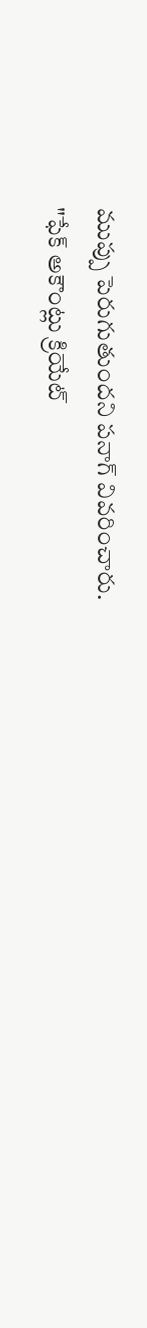ముప్పు పెరుగుతుందని పనాగ్ వివరించారు.
"ఫేక్ అకౌంట్లు క్రియేట్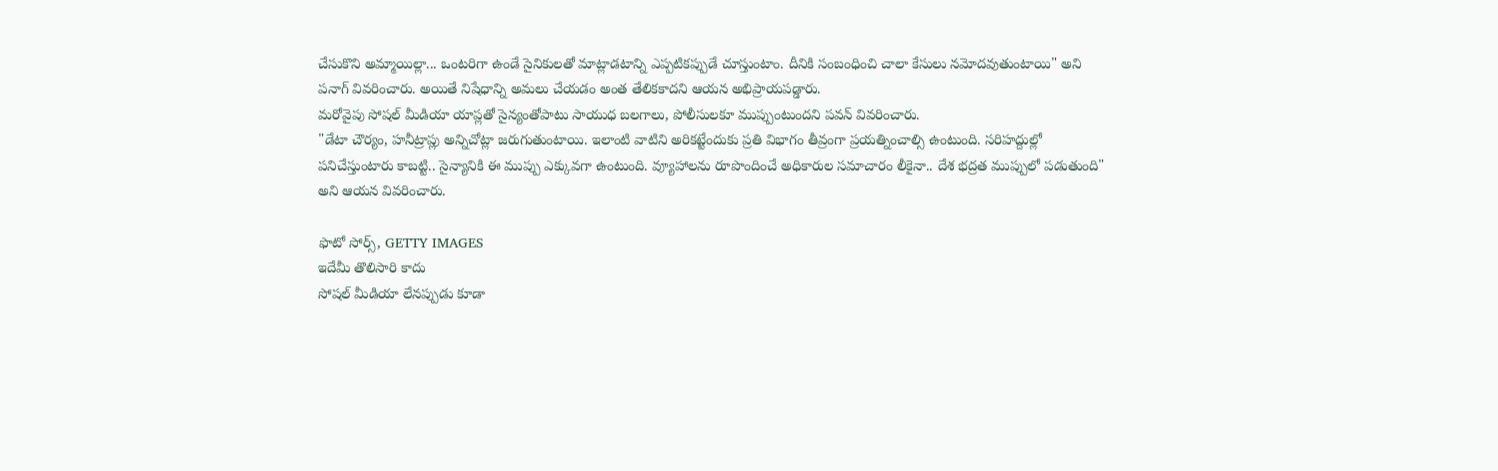చేసుకొని అమ్మాయిల్లా... ఒంటరిగా ఉండే సైనికులతో మాట్లాడటాన్ని ఎప్పటికప్పుడే చూస్తుంటాం. దీనికి సంబంధించి చాలా కేసులు నమోదవుతుంటాయి" అని పనాగ్ వివరించారు. అయితే నిషేధాన్ని అమలు చేయడం అంత తేలికకాదని ఆయన అభిప్రాయపడ్డారు.
మరోవైపు సోషల్ మీడియా యాప్లతో సైన్యంతోపాటు సాయుధ బలగాలు, పోలీసులకూ ముప్పుంటుందని పవన్ వివరించారు.
"డేటా చౌర్యం, హనీట్రాప్లు అన్నిచోట్లా జరుగుతుంటాయి. ఇలాంటి వాటిని అరికట్టేందుకు ప్రతి విభాగం తీవ్రంగా ప్రయత్నించాల్సి ఉంటుంది. సరిహద్దుల్లో పనిచేస్తుంటారు కాబట్టి.. సైన్యానికి ఈ ముప్పు ఎక్కువగా ఉంటుంది. వ్యూహాలను రూపొందించే అధికారుల సమాచారం లీకైనా.. దేశ భద్రత ముప్పులో పడుతుంది" అని ఆయన వివరించారు.

ఫొటో సోర్స్, GETTY IMAGES
ఇదేమీ తొలిసారి కాదు
సోషల్ మీడియా లేనప్పుడు కూడా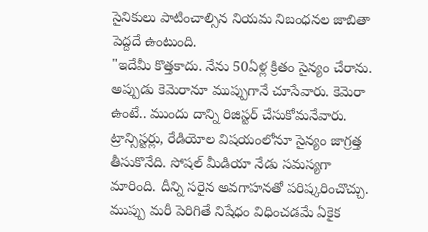సైనికులు పాటించాల్సిన నియమ నిబంధనల జాబితా పెద్దదే ఉంటుంది.
"ఇదేమీ కొత్తకాదు. నేను 50ఏళ్ల క్రితం సైన్యం చేరాను. అప్పుడు కెమెరానూ ముప్పుగానే చూసేవారు. కెమెరా ఉంటే.. ముందు దాన్ని రిజిస్టర్ చేసుకోమనేవారు. ట్రాన్సిస్టర్లు, రేడియోల విషయంలోనూ సైన్యం జాగ్రత్త తీసుకొనేది. సోషల్ మీడియా నేడు సమస్యగా మారింది. దీన్ని సరైన అవగాహనతో పరిష్కరించొచ్చు. ముప్పు మరీ పెరిగితే నిషేధం విధించడమే ఏకైక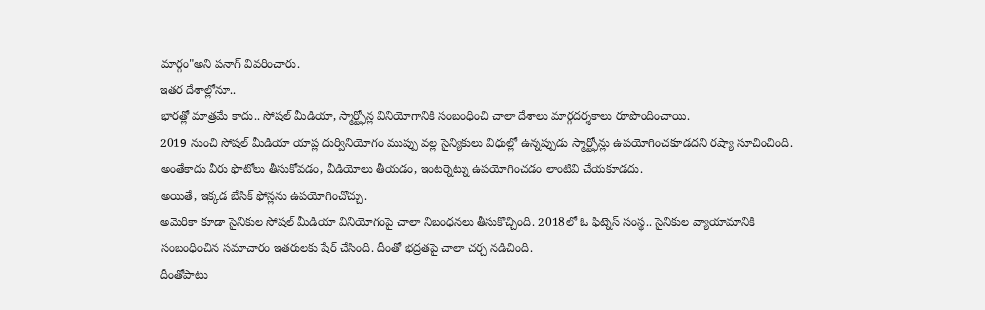మార్గం"అని పనాగ్ వివరించారు.
ఇతర దేశాల్లోనూ..
భారత్లో మాత్రమే కాదు.. సోషల్ మీడియా, స్మార్ట్ఫోన్ల వినియోగానికి సంబంధించి చాలా దేశాలు మార్గదర్శకాలు రూపొందించాయి.
2019 నుంచి సోషల్ మీడియా యాప్ల దుర్వినియోగం ముప్పు వల్ల సైన్యికులు విధుల్లో ఉన్నప్పుడు స్మార్ట్ఫోన్లు ఉపయోగించకూడదని రష్యా సూచించింది. అంతేకాదు వీరు ఫొటోలు తీసుకోవడం, వీడియోలు తీయడం, ఇంటర్నెట్ను ఉపయోగించడం లాంటివి చేయకూడదు.
అయితే, ఇక్కడ బేసిక్ ఫోన్లను ఉపయోగించొచ్చు.
అమెరికా కూడా సైనికుల సోషల్ మీడియా వినియోగంపై చాలా నిబంధనలు తీసుకొచ్చింది. 2018లో ఓ ఫిట్నెస్ సంస్థ.. సైనికుల వ్యాయామానికి సంబంధించిన సమాచారం ఇతరులకు షేర్ చేసింది. దీంతో భద్రతపై చాలా చర్చ నడిచింది.
దీంతోపాటు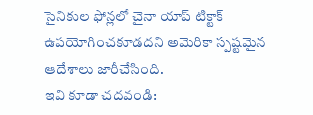సైనికుల ఫోన్లలో చైనా యాప్ టిక్టాక్ ఉపయోగించకూడదని అమెరికా స్పష్టమైన ఆదేశాలు జారీచేసింది.
ఇవి కూడా చదవండి: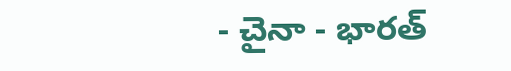- చైనా - భారత్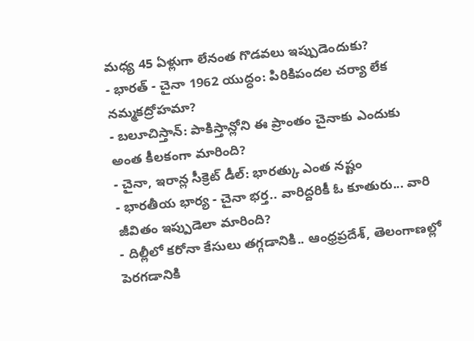మధ్య 45 ఏళ్లుగా లేనంత గొడవలు ఇప్పుడెందుకు?
- భారత్ - చైనా 1962 యుద్ధం: పిరికిపందల చర్యా లేక నమ్మకద్రోహమా?
- బలూచిస్తాన్: పాకిస్తాన్లోని ఈ ప్రాంతం చైనాకు ఎందుకు అంత కీలకంగా మారింది?
- చైనా, ఇరాన్ల సీక్రెట్ డీల్: భారత్కు ఎంత నష్టం
- భారతీయ భార్య - చైనా భర్త.. వారిద్దరికీ ఓ కూతురు... వారి జీవితం ఇప్పుడెలా మారింది?
- దిల్లీలో కరోనా కేసులు తగ్గడానికి.. ఆంధ్రప్రదేశ్, తెలంగాణల్లో పెరగడానికి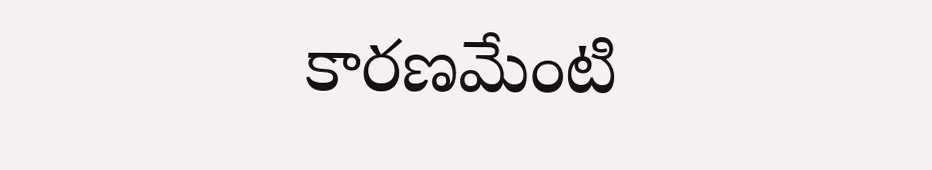కారణమేంటి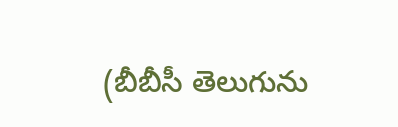(బీబీసీ తెలుగును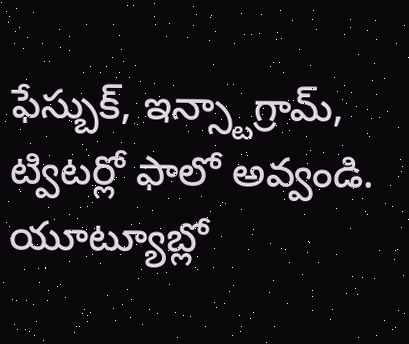ఫేస్బుక్, ఇన్స్టాగ్రామ్, ట్విటర్లో ఫాలో అవ్వండి. యూట్యూబ్లో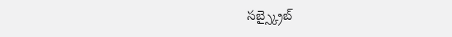సబ్స్క్రైబ్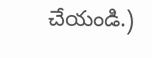చేయండి.)